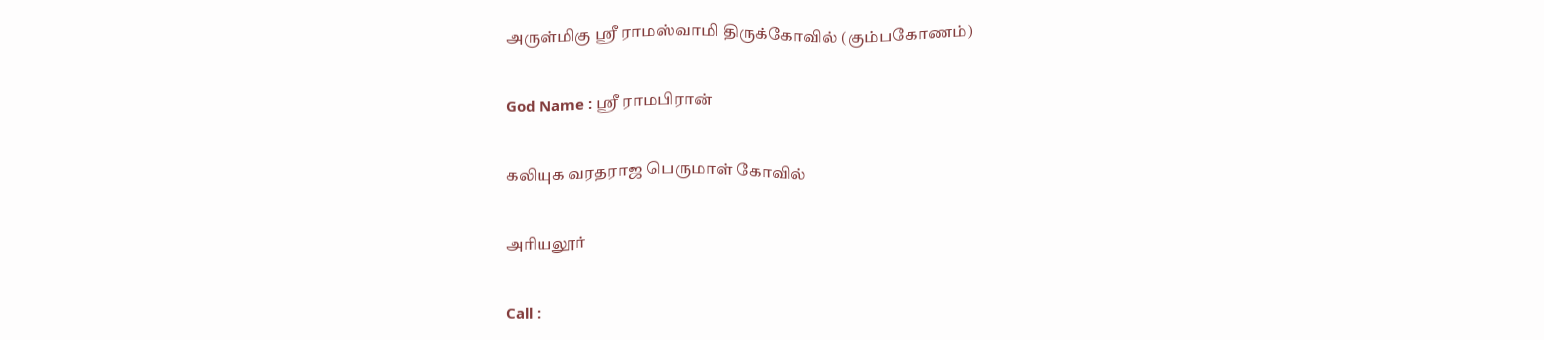அருள்மிகு ஸ்ரீ ராமஸ்வாமி திருக்கோவில் (கும்பகோணம்)

God Name : ஸ்ரீ ராமபிரான்

கலியுக வரதராஜ பெருமாள் கோவில்

அரியலூர்

Call :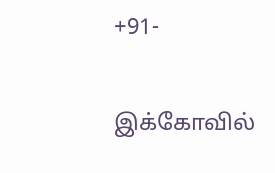+91-

இக்கோவில்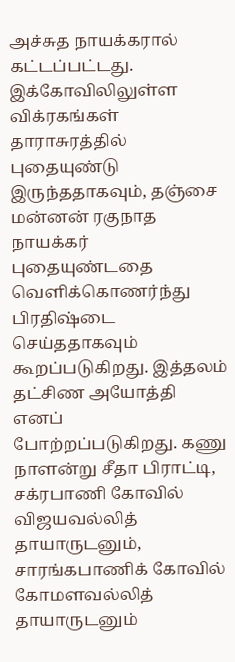அச்சுத நாயக்கரால் கட்டப்பட்டது. இக்கோவிலிலுள்ள விக்ரகங்கள் தாராசுரத்தில் புதையுண்டு இருந்ததாகவும், தஞ்சை மன்னன் ரகுநாத நாயக்கர் புதையுண்டதை வெளிக்கொணர்ந்து பிரதிஷ்டை செய்ததாகவும் கூறப்படுகிறது. இத்தலம் தட்சிண அயோத்தி எனப் போற்றப்படுகிறது. கணு நாளன்று சீதா பிராட்டி, சக்ரபாணி கோவில் விஜயவல்லித் தாயாருடனும், சாரங்கபாணிக் கோவில் கோமளவல்லித் தாயாருடனும்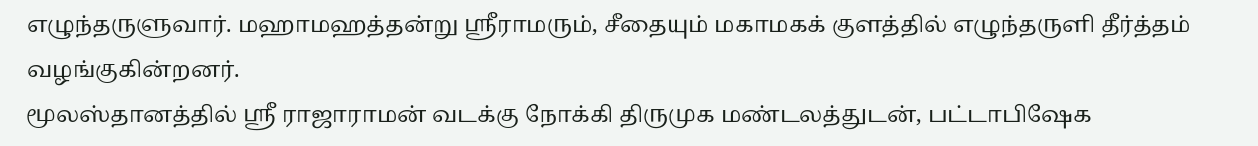எழுந்தருளுவார். மஹாமஹத்தன்று ஸ்ரீராமரும், சீதையும் மகாமகக் குளத்தில் எழுந்தருளி தீர்த்தம் வழங்குகின்றனர்.
மூலஸ்தானத்தில் ஸ்ரீ ராஜாராமன் வடக்கு நோக்கி திருமுக மண்டலத்துடன், பட்டாபிஷேக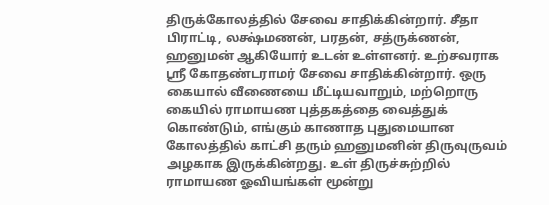திருக்கோலத்தில் சேவை சாதிக்கின்றார். சீதா பிராட்டி, லக்ஷ்மணன், பரதன், சத்ருக்ணன், ஹனுமன் ஆகியோர் உடன் உள்ளனர். உற்சவராக ஸ்ரீ கோதண்டராமர் சேவை சாதிக்கின்றார். ஒரு கையால் வீணையை மீட்டியவாறும், மற்றொரு கையில் ராமாயண புத்தகத்தை வைத்துக் கொண்டும், எங்கும் காணாத புதுமையான கோலத்தில் காட்சி தரும் ஹனுமனின் திருவுருவம் அழகாக இருக்கின்றது. உள் திருச்சுற்றில் ராமாயண ஓவியங்கள் மூன்று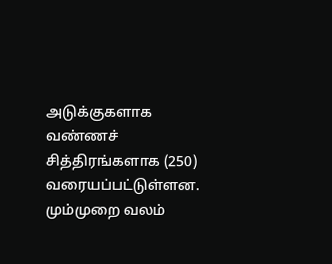அடுக்குகளாக வண்ணச் சித்திரங்களாக (250) வரையப்பட்டுள்ளன. மும்முறை வலம்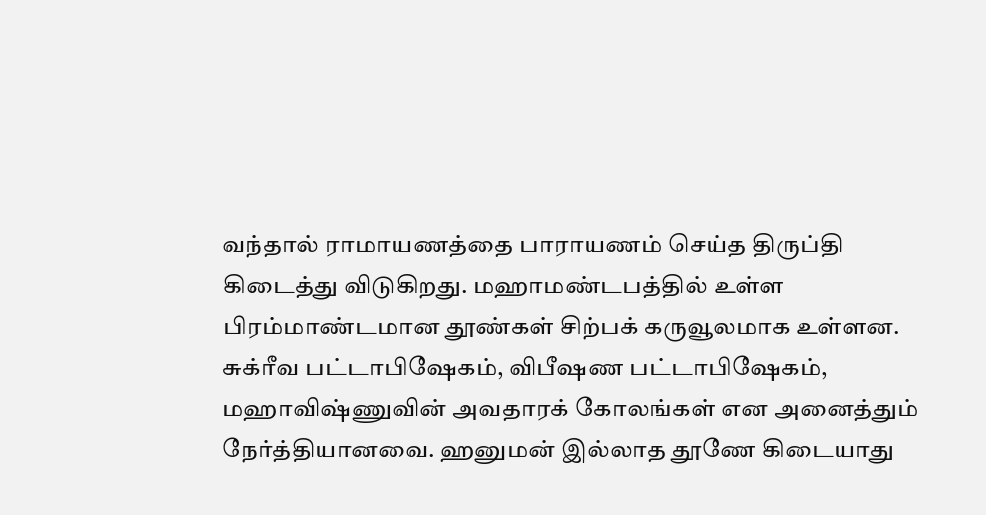வந்தால் ராமாயணத்தை பாராயணம் செய்த திருப்தி கிடைத்து விடுகிறது. மஹாமண்டபத்தில் உள்ள பிரம்மாண்டமான தூண்கள் சிற்பக் கருவூலமாக உள்ளன. சுக்ரீவ பட்டாபிஷேகம், விபீஷண பட்டாபிஷேகம், மஹாவிஷ்ணுவின் அவதாரக் கோலங்கள் என அனைத்தும் நேர்த்தியானவை. ஹனுமன் இல்லாத தூணே கிடையாது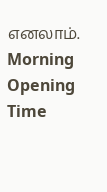எனலாம்.
Morning
Opening Time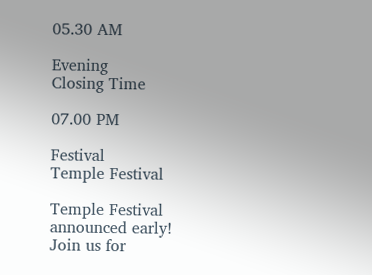05.30 AM

Evening
Closing Time

07.00 PM

Festival
Temple Festival

Temple Festival announced early! Join us for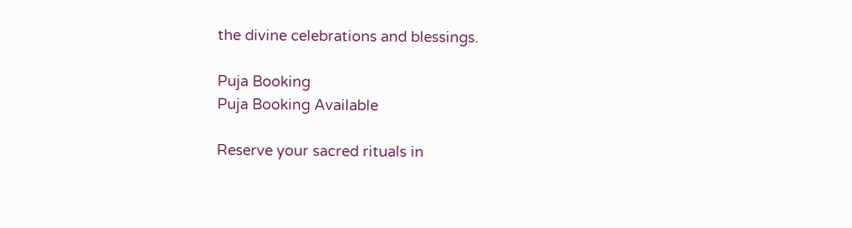the divine celebrations and blessings.

Puja Booking
Puja Booking Available

Reserve your sacred rituals in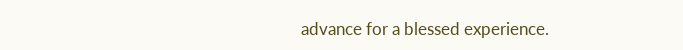advance for a blessed experience.